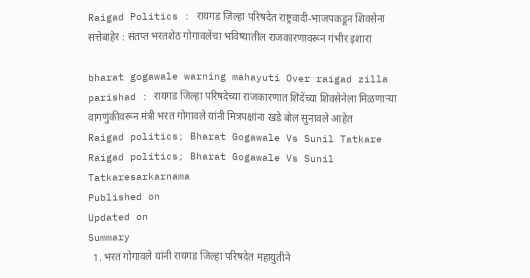Raigad Politics : रायगड जिल्हा परिषदेत राष्ट्रवादी-भाजपकडून शिवसेना सत्तेबाहेर : संतप्त भरतशेठ गोगावलेंचा भविष्यातील राजकारणावरून गंभीर इशारा

bharat gogawale warning mahayuti Over raigad zilla parishad : रायगड जिल्हा परिषदेच्या राजकारणात शिंदेंच्या शिवसेनेला मिळणाऱ्या वागणुकीवरून मंत्री भरत गोगावले यांनी मित्रपक्षांना खडे बोल सुनावले आहेत
Raigad politics; Bharat Gogawale Vs Sunil Tatkare
Raigad politics; Bharat Gogawale Vs Sunil Tatkaresarkarnama
Published on
Updated on
Summary
  1. भरत गोगावले यांनी रायगड जिल्हा परिषदेत महायुतीने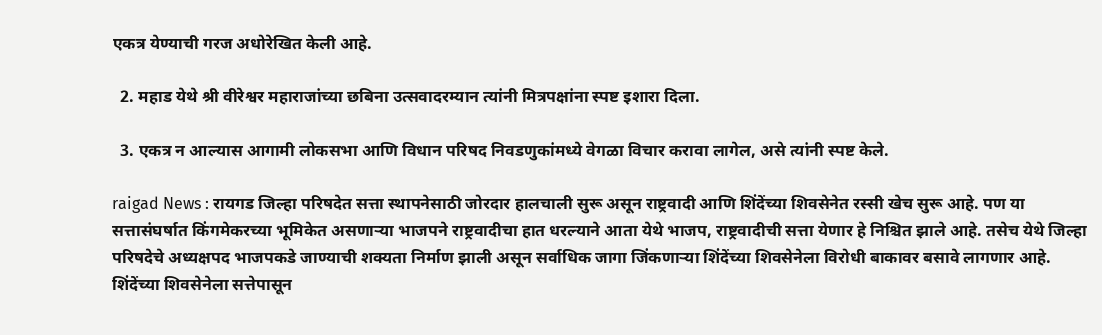एकत्र येण्याची गरज अधोरेखित केली आहे.

  2. महाड येथे श्री वीरेश्वर महाराजांच्या छबिना उत्सवादरम्यान त्यांनी मित्रपक्षांना स्पष्ट इशारा दिला.

  3. एकत्र न आल्यास आगामी लोकसभा आणि विधान परिषद निवडणुकांमध्ये वेगळा विचार करावा लागेल, असे त्यांनी स्पष्ट केले.

raigad News : रायगड जिल्हा परिषदेत सत्ता स्थापनेसाठी जोरदार हालचाली सुरू असून राष्ट्रवादी आणि शिंदेंच्या शिवसेनेत रस्सी खेच सुरू आहे. पण या सत्तासंघर्षात किंगमेकरच्या भूमिकेत असणाऱ्या भाजपने राष्ट्रवादीचा हात धरल्याने आता येथे भाजप, राष्ट्रवादीची सत्ता येणार हे निश्चित झाले आहे. तसेच येथे जिल्हा परिषदेचे अध्यक्षपद भाजपकडे जाण्याची शक्यता निर्माण झाली असून सर्वाधिक जागा जिंकणाऱ्या शिंदेंच्या शिवसेनेला विरोधी बाकावर बसावे लागणार आहे. शिंदेंच्या शिवसेनेला सत्तेपासून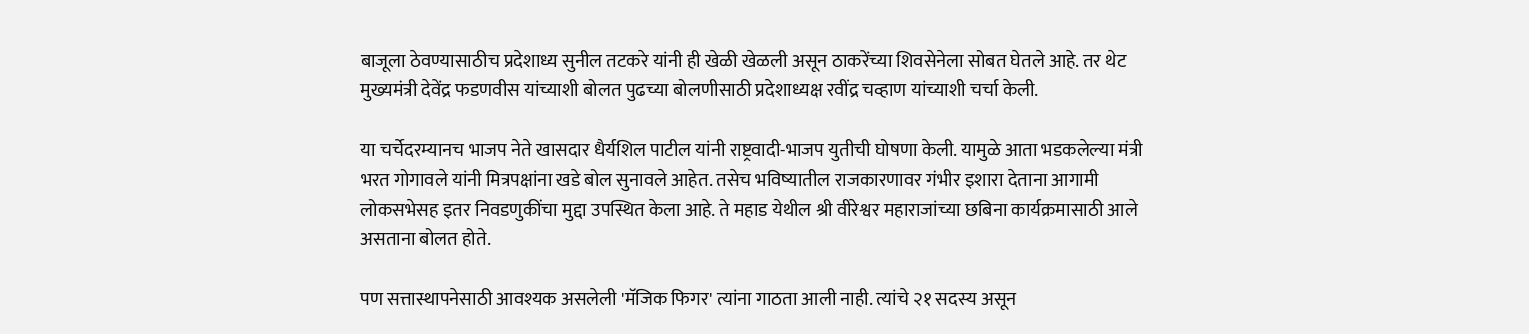बाजूला ठेवण्यासाठीच प्रदेशाध्य सुनील तटकरे यांनी ही खेळी खेळली असून ठाकरेंच्या शिवसेनेला सोबत घेतले आहे. तर थेट मुख्यमंत्री देवेंद्र फडणवीस यांच्याशी बोलत पुढच्या बोलणीसाठी प्रदेशाध्यक्ष रवींद्र चव्हाण यांच्याशी चर्चा केली.

या चर्चेदरम्यानच भाजप नेते खासदार धैर्यशिल पाटील यांनी राष्ट्रवादी-भाजप युतीची घोषणा केली. यामुळे आता भडकलेल्या मंत्री भरत गोगावले यांनी मित्रपक्षांना खडे बोल सुनावले आहेत. तसेच भविष्यातील राजकारणावर गंभीर इशारा देताना आगामी लोकसभेसह इतर निवडणुकींचा मुद्दा उपस्थित केला आहे. ते महाड येथील श्री वीरेश्वर महाराजांच्या छबिना कार्यक्रमासाठी आले असताना बोलत होते.

पण सत्तास्थापनेसाठी आवश्यक असलेली 'मॅजिक फिगर' त्यांना गाठता आली नाही. त्यांचे २१ सदस्य असून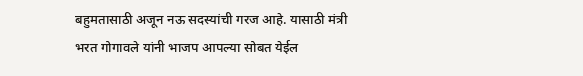बहुमतासाठी अजून नऊ सदस्यांची गरज आहे. यासाठी मंत्री भरत गोगावले यांनी भाजप आपल्या सोबत येईल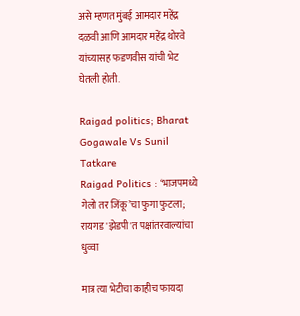असे म्हणत मुंबई आमदार महेंद्र दळवी आणि आमदार महेंद्र थोरवे यांच्यासह फडणवीस यांची भेट घेतली होती.

Raigad politics; Bharat Gogawale Vs Sunil Tatkare
Raigad Politics : ‘भाजपमध्ये गेलो तर जिंकू’चा फुगा फुटला; रायगड 'झेडपी'त पक्षांतरवाल्यांचा धुव्वा

मात्र त्या भेटीचा काहीच फायदा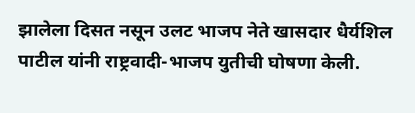झालेला दिसत नसून उलट भाजप नेते खासदार धैर्यशिल पाटील यांनी राष्ट्रवादी-भाजप युतीची घोषणा केली.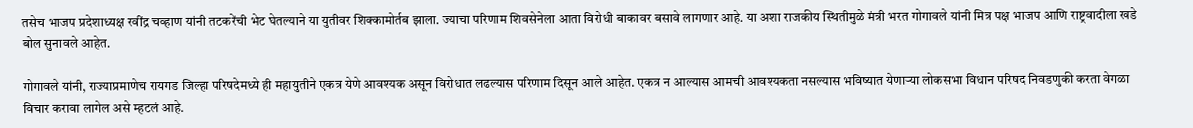तसेच भाजप प्रदेशाध्यक्ष रवींद्र चव्हाण यांनी तटकरेंची भेट घेतल्याने या युतीवर शिक्कामोर्तब झाला. ज्याचा परिणाम शिवसेनेला आता विरोधी बाकावर बसावे लागणार आहे. या अशा राजकीय स्थितीमुळे मंत्री भरत गोगावले यांनी मित्र पक्ष भाजप आणि राष्ट्रवादीला खडे बोल सुनावले आहेत.

गोगावले यांनी, राज्याप्रमाणेच रायगड जिल्हा परिषदेमध्ये ही महायुतीने एकत्र येणे आवश्यक असून विरोधात लढल्यास परिणाम दिसून आले आहेत. एकत्र न आल्यास आमची आवश्यकता नसल्यास भविष्यात येणाऱ्या लोकसभा विधान परिषद निवडणुकी करता वेगळा विचार करावा लागेल असे म्हटलं आहे.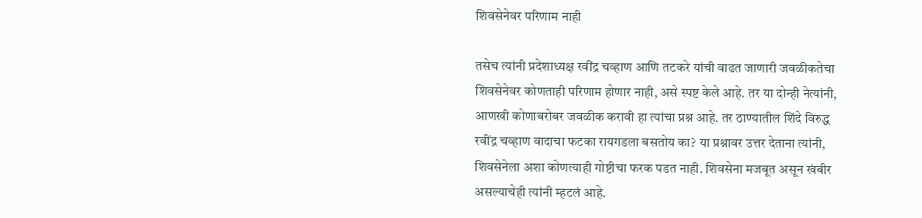शिवसेनेवर परिणाम नाही

तसेच त्यांनी प्रदेशाध्यक्ष रवींद्र चव्हाण आणि तटकरे यांची वाढत जाणारी जवळीकतेचा शिवसेनेवर कोणताही परिणाम होणार नाही, असे स्पष्ट केले आहे. तर या दोन्ही नेत्यांनी, आणखी कोणाबरोबर जवळीक करावी हा त्यांचा प्रश्न आहे. तर ठाण्यातील शिंदे विरुद्ध रवींद्र चव्हाण वादाचा फटका रायगडला बसतोय का? या प्रश्नावर उत्तर देताना त्यांनी, शिवसेनेला अशा कोणत्याही गोष्टीचा फरक पडत नाही. शिवसेना मजबूत असून खंबीर असल्याचेही त्यांनी म्हटलं आहे.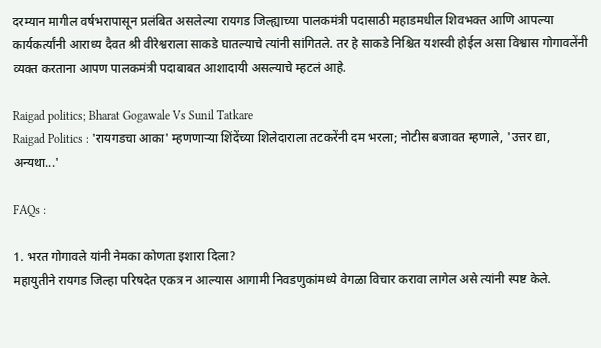दरम्यान मागील वर्षभरापासून प्रलंबित असलेल्या रायगड जिल्ह्याच्या पालकमंत्री पदासाठी महाडमधील शिवभक्त आणि आपल्या कार्यकर्त्यांनी आराध्य दैवत श्री वीरेश्वराला साकडे घातल्याचे त्यांनी सांगितले. तर हे साकडे निश्चित यशस्वी होईल असा विश्वास गोगावलेंनी व्यक्त करताना आपण पालकमंत्री पदाबाबत आशादायी असल्याचे म्हटलं आहे.

Raigad politics; Bharat Gogawale Vs Sunil Tatkare
Raigad Politics : 'रायगडचा आका' म्हणणाऱ्या शिंदेंच्या शिलेदाराला तटकरेंनी दम भरला; नोटीस बजावत म्हणाले, 'उत्तर द्या, अन्यथा...'

FAQs :

1. भरत गोगावले यांनी नेमका कोणता इशारा दिला?
महायुतीने रायगड जिल्हा परिषदेत एकत्र न आल्यास आगामी निवडणुकांमध्ये वेगळा विचार करावा लागेल असे त्यांनी स्पष्ट केले.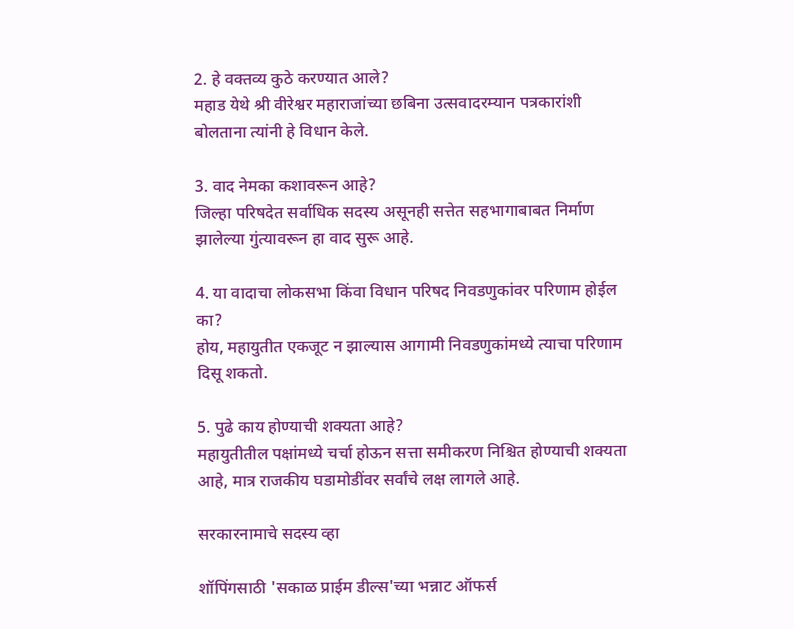2. हे वक्तव्य कुठे करण्यात आले?
महाड येथे श्री वीरेश्वर महाराजांच्या छबिना उत्सवादरम्यान पत्रकारांशी बोलताना त्यांनी हे विधान केले.

3. वाद नेमका कशावरून आहे?
जिल्हा परिषदेत सर्वाधिक सदस्य असूनही सत्तेत सहभागाबाबत निर्माण झालेल्या गुंत्यावरून हा वाद सुरू आहे.

4. या वादाचा लोकसभा किंवा विधान परिषद निवडणुकांवर परिणाम होईल का?
होय, महायुतीत एकजूट न झाल्यास आगामी निवडणुकांमध्ये त्याचा परिणाम दिसू शकतो.

5. पुढे काय होण्याची शक्यता आहे?
महायुतीतील पक्षांमध्ये चर्चा होऊन सत्ता समीकरण निश्चित होण्याची शक्यता आहे, मात्र राजकीय घडामोडींवर सर्वांचे लक्ष लागले आहे.

सरकारनामाचे सदस्य व्हा

शॉपिंगसाठी 'सकाळ प्राईम डील्स'च्या भन्नाट ऑफर्स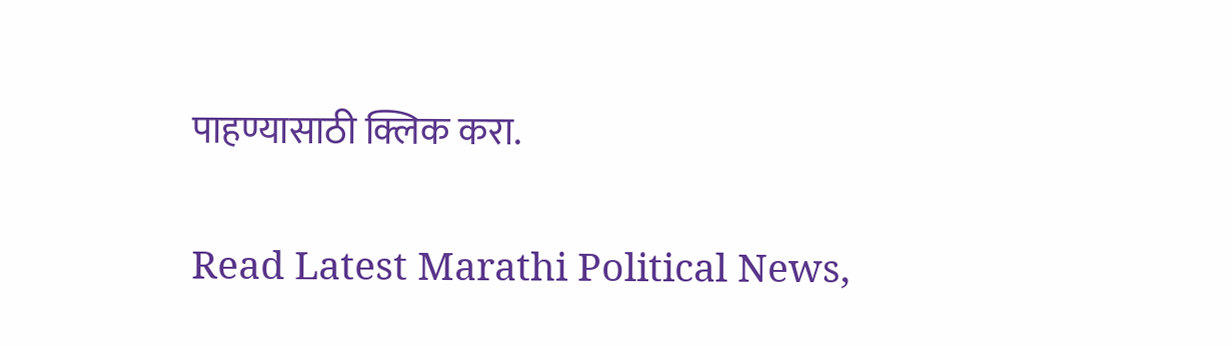पाहण्यासाठी क्लिक करा.

Read Latest Marathi Political News,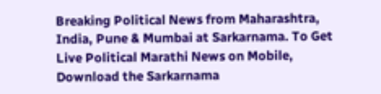Breaking Political News from Maharashtra, India, Pune & Mumbai at Sarkarnama. To Get Live Political Marathi News on Mobile, Download the Sarkarnama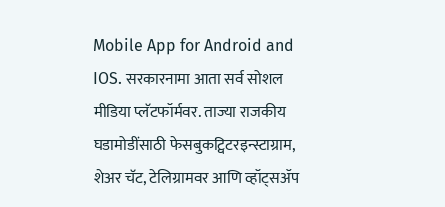Mobile App for Android and IOS. सरकारनामा आता सर्व सोशल मीडिया प्लॅटफॉर्मवर. ताज्या राजकीय घडामोडींसाठी फेसबुकट्विटरइन्स्टाग्राम, शेअर चॅट, टेलिग्रामवर आणि व्हॉट्सॲप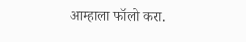आम्हाला फॉलो करा.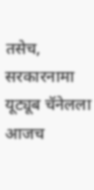तसेच, सरकारनामा यूट्यूब चॅनेलला आजच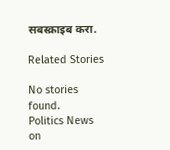सबस्क्राइब करा.

Related Stories

No stories found.
Politics News on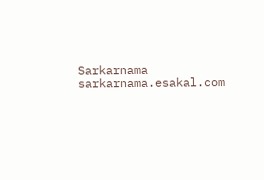Sarkarnama
sarkarnama.esakal.com